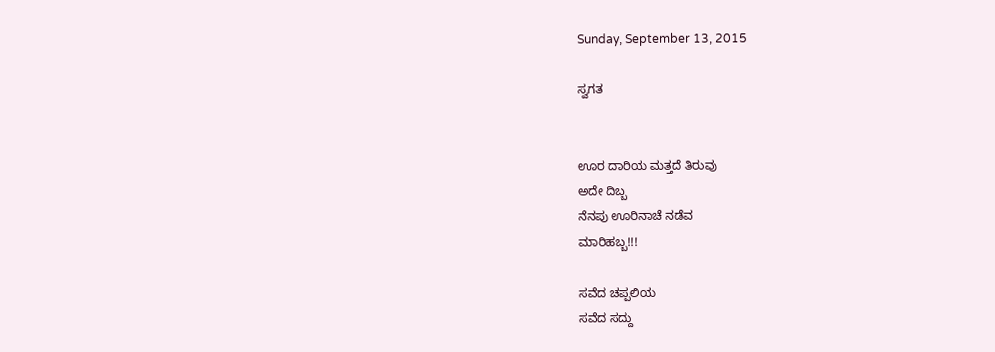Sunday, September 13, 2015

ಸ್ವಗತ


ಊರ ದಾರಿಯ ಮತ್ತದೆ ತಿರುವು
ಅದೇ ದಿಬ್ಬ
ನೆನಪು ಊರಿನಾಚೆ ನಡೆವ
ಮಾರಿಹಬ್ಬ!!!

ಸವೆದ ಚಪ್ಪಲಿಯ
ಸವೆದ ಸದ್ದು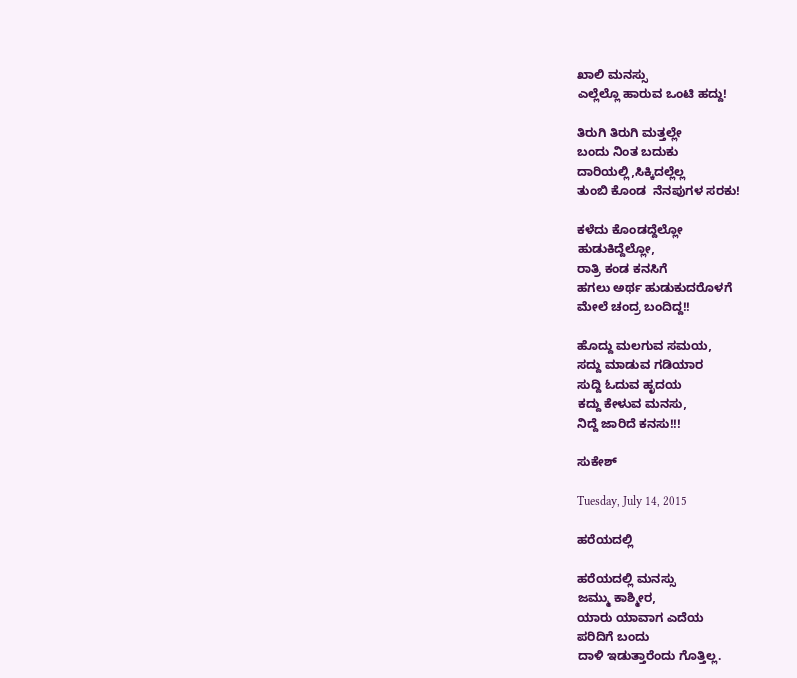ಖಾಲಿ ಮನಸ್ಸು
ಎಲ್ಲೆಲ್ಲೊ ಹಾರುವ ಒಂಟಿ ಹದ್ದು!

ತಿರುಗಿ ತಿರುಗಿ ಮತ್ತಲ್ಲೇ
ಬಂದು ನಿಂತ ಬದುಕು
ದಾರಿಯಲ್ಲಿ,ಸಿಕ್ಕಿದಲ್ಲೆಲ್ಲ
ತುಂಬಿ ಕೊಂಡ  ನೆನಪುಗಳ ಸರಕು!

ಕಳೆದು ಕೊಂಡದ್ದೆಲ್ಲೋ
ಹುಡುಕಿದ್ದೆಲ್ಲೋ,
ರಾತ್ರಿ ಕಂಡ ಕನಸಿಗೆ
ಹಗಲು ಅರ್ಥ ಹುಡುಕುದರೊಳಗೆ
ಮೇಲೆ ಚಂದ್ರ ಬಂದಿದ್ದ!!

ಹೊದ್ದು ಮಲಗುವ ಸಮಯ,
ಸದ್ದು ಮಾಡುವ ಗಡಿಯಾರ
ಸುದ್ದಿ ಓದುವ ಹೃದಯ
ಕದ್ದು ಕೇಳುವ ಮನಸು,
ನಿದ್ದೆ ಜಾರಿದೆ ಕನಸು!!!

ಸುಕೇಶ್

Tuesday, July 14, 2015

ಹರೆಯದಲ್ಲಿ

ಹರೆಯದಲ್ಲಿ ಮನಸ್ಸು
ಜಮ್ಮು ಕಾಶ್ಮೀರ,
ಯಾರು ಯಾವಾಗ ಎದೆಯ
ಪರಿದಿಗೆ ಬಂದು
ದಾಳಿ ಇಡುತ್ತಾರೆಂದು ಗೊತ್ತಿಲ್ಲ.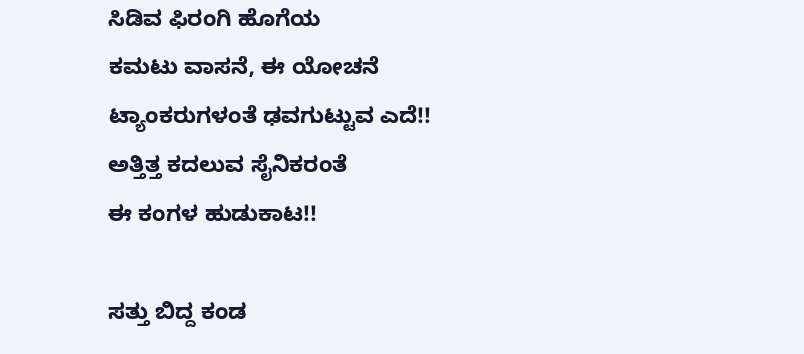ಸಿಡಿವ ಫಿರಂಗಿ ಹೊಗೆಯ
ಕಮಟು ವಾಸನೆ, ಈ ಯೋಚನೆ
ಟ್ಯಾಂಕರುಗಳಂತೆ ಢವಗುಟ್ಟುವ ಎದೆ!!
ಅತ್ತಿತ್ತ ಕದಲುವ ಸೈನಿಕರಂತೆ
ಈ ಕಂಗಳ ಹುಡುಕಾಟ!!

ಸತ್ತು ಬಿದ್ದ ಕಂಡ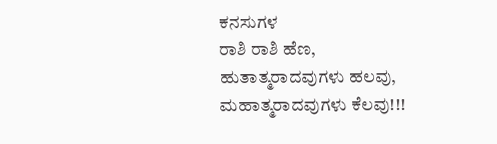ಕನಸುಗಳ
ರಾಶಿ ರಾಶಿ ಹೆಣ,
ಹುತಾತ್ಮರಾದವುಗಳು ಹಲವು,
ಮಹಾತ್ಮರಾದವುಗಳು ಕೆಲವು!!!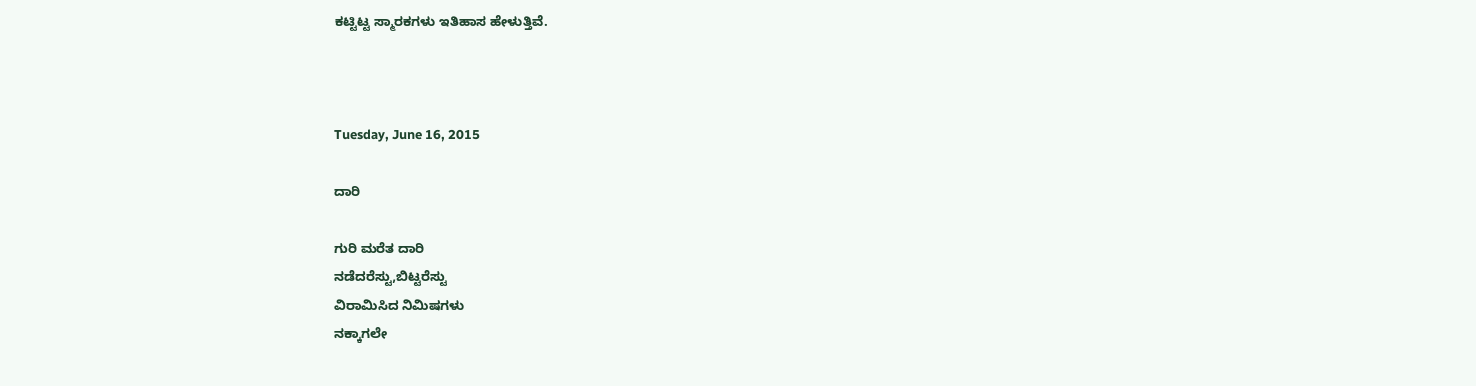ಕಟ್ಟಿಟ್ಟ ಸ್ಮಾರಕಗಳು ಇತಿಹಾಸ ಹೇಳುತ್ತಿವೆ.



Tuesday, June 16, 2015

ದಾರಿ

ಗುರಿ ಮರೆತ ದಾರಿ
ನಡೆದರೆಸ್ಟು,ಬಿಟ್ಟರೆಸ್ಟು
ವಿರಾಮಿಸಿದ ನಿಮಿಷಗಳು
ನಕ್ಕಾಗಲೇ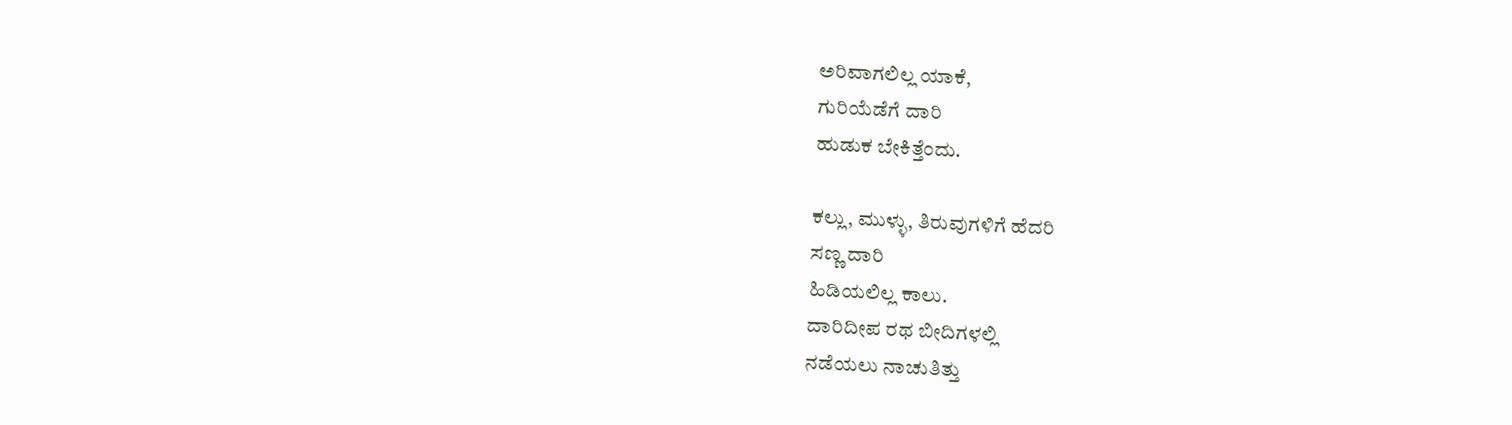ಅರಿವಾಗಲಿಲ್ಲ ಯಾಕೆ,
ಗುರಿಯೆಡೆಗೆ ದಾರಿ
ಹುಡುಕ ಬೇಕಿತ್ತೆಂದು.

ಕಲ್ಲು, ಮುಳ್ಳು, ತಿರುವುಗಳಿಗೆ ಹೆದರಿ
ಸಣ್ಣ ದಾರಿ
ಹಿಡಿಯಲಿಲ್ಲ ಕಾಲು.
ದಾರಿದೀಪ ರಥ ಬೀದಿಗಳಲ್ಲಿ
ನಡೆಯಲು ನಾಚುತಿತ್ತು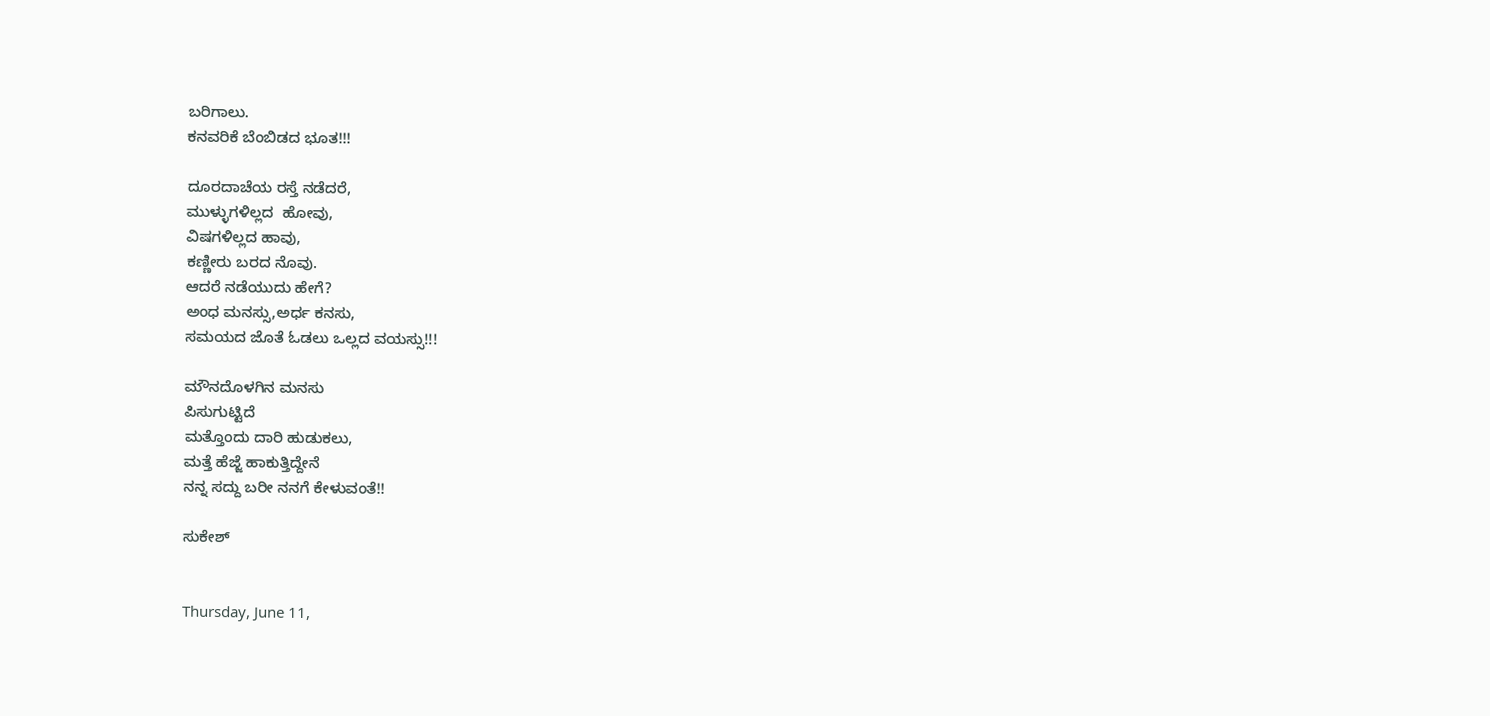ಬರಿಗಾಲು.
ಕನವರಿಕೆ ಬೆಂಬಿಡದ ಭೂತ!!!

ದೂರದಾಚೆಯ ರಸ್ತೆ ನಡೆದರೆ,
ಮುಳ್ಳುಗಳಿಲ್ಲದ  ಹೋವು,
ವಿಷಗಳಿಲ್ಲದ ಹಾವು,
ಕಣ್ಣೀರು ಬರದ ನೊವು.
ಆದರೆ ನಡೆಯುದು ಹೇಗೆ?
ಅಂಧ ಮನಸ್ಸು,ಅರ್ಧ ಕನಸು,
ಸಮಯದ ಜೊತೆ ಓಡಲು ಒಲ್ಲದ ವಯಸ್ಸು!!!

ಮೌನದೊಳಗಿನ ಮನಸು
ಪಿಸುಗುಟ್ಟಿದೆ
ಮತ್ತೊಂದು ದಾರಿ ಹುಡುಕಲು,
ಮತ್ತೆ ಹೆಜ್ಜೆ ಹಾಕುತ್ತಿದ್ದೇನೆ
ನನ್ನ ಸದ್ದು ಬರೀ ನನಗೆ ಕೇಳುವಂತೆ!!

ಸುಕೇಶ್


Thursday, June 11,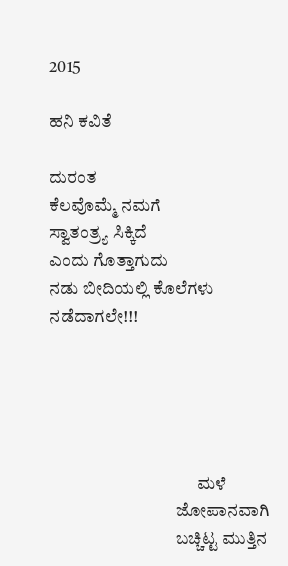2015

ಹನಿ ಕವಿತೆ

ದುರಂತ
ಕೆಲವೊಮ್ಮೆ ನಮಗೆ
ಸ್ವಾತಂತ್ರ್ಯ ಸಿಕ್ಕಿದೆ
ಎಂದು ಗೊತ್ತಾಗುದು
ನಡು ಬೀದಿಯಲ್ಲಿ ಕೊಲೆಗಳು ನಡೆದಾಗಲೇ!!!





                                          ಮಳೆ
                                    ಜೋಪಾನವಾಗಿ
                                    ಬಚ್ಚಿಟ್ಟ ಮುತ್ತಿನ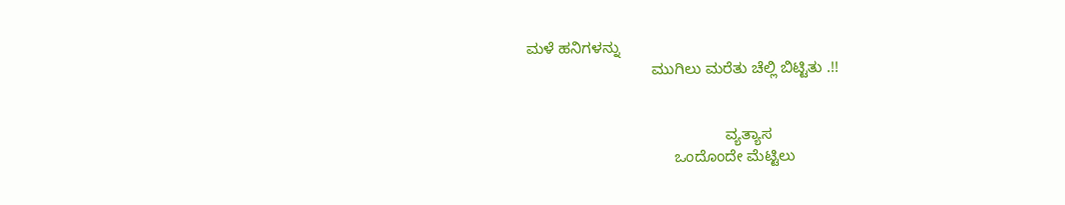ಮಳೆ ಹನಿಗಳನ್ನು
                             ಮುಗಿಲು ಮರೆತು ಚೆಲ್ಲಿ ಬಿಟ್ಟಿತು .!!


                                              ವ್ಯತ್ಯಾಸ
                                  ಒಂದೊಂದೇ ಮೆಟ್ಟಿಲು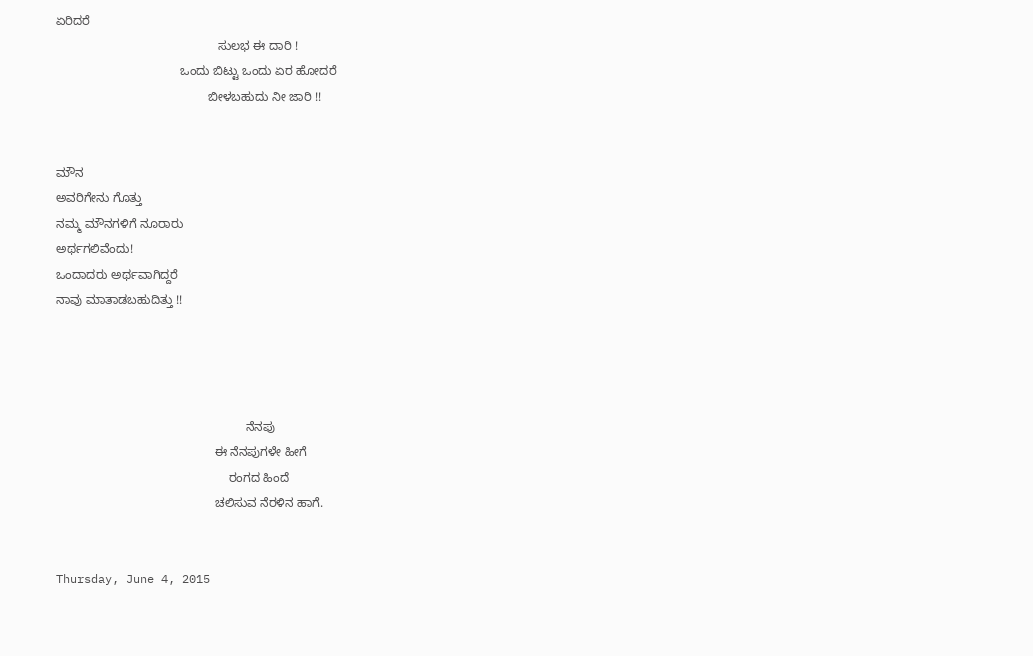ಏರಿದರೆ
                                               ಸುಲಭ ಈ ದಾರಿ !
                                    ಒಂದು ಬಿಟ್ಟು ಒಂದು ಏರ ಹೋದರೆ
                                            ಬೀಳಬಹುದು ನೀ ಜಾರಿ !!


ಮೌನ
ಅವರಿಗೇನು ಗೊತ್ತು
ನಮ್ಮ ಮೌನಗಳಿಗೆ ನೂರಾರು
ಅರ್ಥಗಲಿವೆಂದು!
ಒಂದಾದರು ಅರ್ಥವಾಗಿದ್ದರೆ
ನಾವು ಮಾತಾಡಬಹುದಿತ್ತು !!




                                                       ನೆನಪು
                                              ಈ ನೆನಪುಗಳೇ ಹೀಗೆ
                                                  ರಂಗದ ಹಿಂದೆ
                                              ಚಲಿಸುವ ನೆರಳಿನ ಹಾಗೆ.


Thursday, June 4, 2015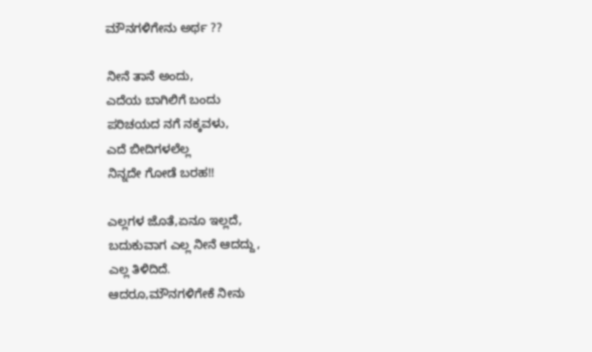ಮೌನಗಳಿಗೇನು ಅರ್ಥ ??

ನೀನೆ ತಾನೆ ಅಂದು,
ಎದೆಯ ಬಾಗಿಲಿಗೆ ಬಂದು
ಪರಿಚಯದ ನಗೆ ನಕ್ಕವಳು,
ಎದೆ ಬೀದಿಗಳಲೆಲ್ಲ
ನಿನ್ನದೇ ಗೋಡೆ ಬರಹ!!

ಎಲ್ಲಗಳ ಜೊತೆ,ಏನೂ ಇಲ್ಲದೆ,
ಬದುಕುವಾಗ ಎಲ್ಲ ನೀನೆ ಆದದ್ದು,
ಎಲ್ಲ ತಿಳಿದಿದೆ.
ಆದರೂ,ಮೌನಗಳಿಗೇಕೆ ನೀನು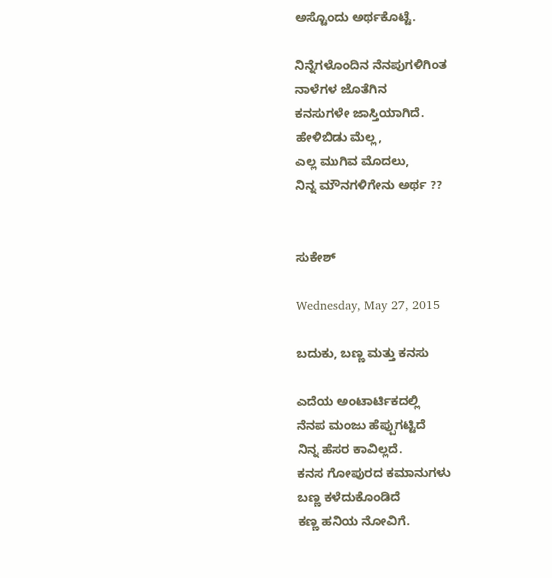ಅಸ್ಟೊಂದು ಅರ್ಥಕೊಟ್ಟೆ.

ನಿನ್ನೆಗಳೊಂದಿನ ನೆನಪುಗಳಿಗಿಂತ
ನಾಳೆಗಳ ಜೊತೆಗಿನ
ಕನಸುಗಳೇ ಜಾಸ್ತಿಯಾಗಿದೆ.
ಹೇಳಿಬಿಡು ಮೆಲ್ಲ,
ಎಲ್ಲ ಮುಗಿವ ಮೊದಲು,
ನಿನ್ನ ಮೌನಗಳಿಗೇನು ಅರ್ಥ ??


ಸುಕೇಶ್

Wednesday, May 27, 2015

ಬದುಕು, ಬಣ್ಣ ಮತ್ತು ಕನಸು

ಎದೆಯ ಅಂಟಾರ್ಟಿಕದಲ್ಲಿ
ನೆನಪ ಮಂಜು ಹೆಪ್ಪುಗಟ್ಟಿದೆ
ನಿನ್ನ ಹೆಸರ ಕಾವಿಲ್ಲದೆ.
ಕನಸ ಗೋಪುರದ ಕಮಾನುಗಳು
ಬಣ್ಣ ಕಳೆದುಕೊಂಡಿದೆ
ಕಣ್ಣ ಹನಿಯ ನೋವಿಗೆ.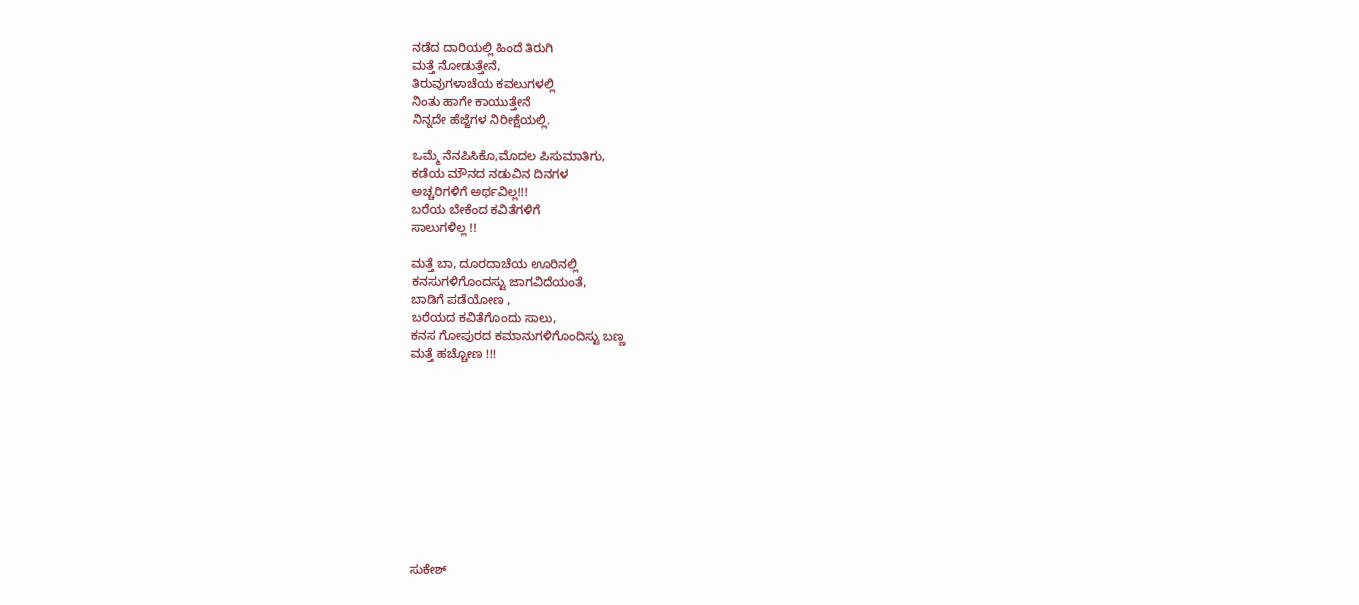ನಡೆದ ದಾರಿಯಲ್ಲಿ ಹಿಂದೆ ತಿರುಗಿ
ಮತ್ತೆ ನೋಡುತ್ತೇನೆ,
ತಿರುವುಗಳಾಚೆಯ ಕವಲುಗಳಲ್ಲಿ
ನಿಂತು ಹಾಗೇ ಕಾಯುತ್ತೇನೆ
ನಿನ್ನದೇ ಹೆಜ್ಜೆಗಳ ನಿರೀಕ್ಷೆಯಲ್ಲಿ.

ಒಮ್ಮೆ ನೆನಪಿಸಿಕೊ,ಮೊದಲ ಪಿಸುಮಾತಿಗು,
ಕಡೆಯ ಮೌನದ ನಡುವಿನ ದಿನಗಳ
ಅಚ್ಚರಿಗಳಿಗೆ ಅರ್ಥವಿಲ್ಲ!!!
ಬರೆಯ ಬೇಕೆಂದ ಕವಿತೆಗಳಿಗೆ
ಸಾಲುಗಳಿಲ್ಲ !!

ಮತ್ತೆ ಬಾ, ದೂರದಾಚೆಯ ಊರಿನಲ್ಲಿ
ಕನಸುಗಳಿಗೊಂದಸ್ಟು ಜಾಗವಿದೆಯಂತೆ,
ಬಾಡಿಗೆ ಪಡೆಯೋಣ ,
ಬರೆಯದ ಕವಿತೆಗೊಂದು ಸಾಲು,
ಕನಸ ಗೋಪುರದ ಕಮಾನುಗಳಿಗೊಂದಿಸ್ಟು ಬಣ್ಣ
ಮತ್ತೆ ಹಚ್ಚೋಣ !!!











ಸುಕೇಶ್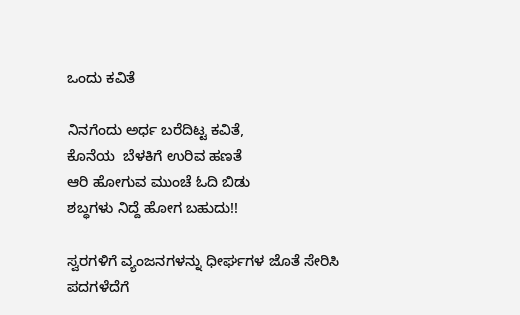ಒಂದು ಕವಿತೆ

ನಿನಗೆಂದು ಅರ್ಧ ಬರೆದಿಟ್ಟ ಕವಿತೆ,
ಕೊನೆಯ  ಬೆಳಕಿಗೆ ಉರಿವ ಹಣತೆ
ಆರಿ ಹೋಗುವ ಮುಂಚೆ ಓದಿ ಬಿಡು
ಶಬ್ಧಗಳು ನಿದ್ದೆ ಹೋಗ ಬಹುದು!!

ಸ್ವರಗಳಿಗೆ ವ್ಯಂಜನಗಳನ್ನು ಧೀರ್ಘಗಳ ಜೊತೆ ಸೇರಿಸಿ
ಪದಗಳೆದೆಗೆ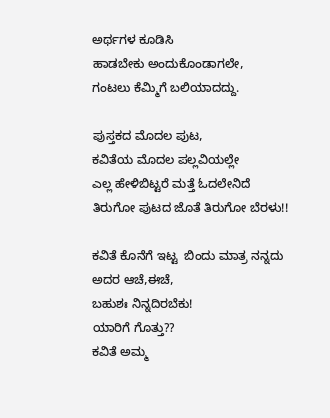ಅರ್ಥಗಳ ಕೂಡಿಸಿ
ಹಾಡಬೇಕು ಅಂದುಕೊಂಡಾಗಲೇ,
ಗಂಟಲು ಕೆಮ್ಮಿಗೆ ಬಲಿಯಾದದ್ದು.

ಪುಸ್ತಕದ ಮೊದಲ ಪುಟ,
ಕವಿತೆಯ ಮೊದಲ ಪಲ್ಲವಿಯಲ್ಲೇ
ಎಲ್ಲ ಹೇಳಿಬಿಟ್ಟರೆ ಮತ್ತೆ ಓದಲೇನಿದೆ
ತಿರುಗೋ ಪುಟದ ಜೊತೆ ತಿರುಗೋ ಬೆರಳು!!

ಕವಿತೆ ಕೊನೆಗೆ ಇಟ್ಟ  ಬಿಂದು ಮಾತ್ರ ನನ್ನದು
ಅದರ ಆಚೆ,ಈಚೆ,
ಬಹುಶಃ ನಿನ್ನದಿರಬೆಕು!
ಯಾರಿಗೆ ಗೊತ್ತು??
ಕವಿತೆ ಅಮ್ಮ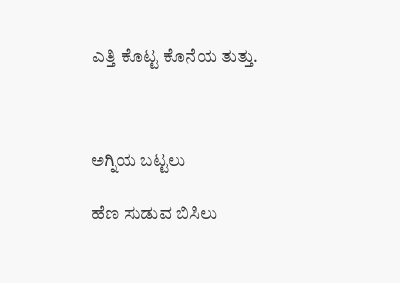ಎತ್ತಿ ಕೊಟ್ಟ ಕೊನೆಯ ತುತ್ತು.



ಅಗ್ನಿಯ ಬಟ್ಟಲು

ಹೆಣ ಸುಡುವ ಬಿಸಿಲು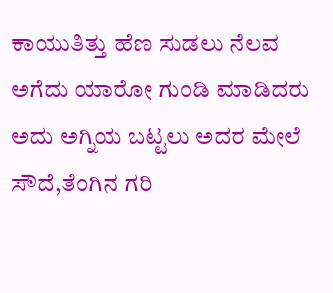ಕಾಯುತಿತ್ತು ಹೆಣ ಸುಡಲು ನೆಲವ  ಅಗೆದು ಯಾರೋ ಗುಂಡಿ ಮಾಡಿದರು ಅದು ಅಗ್ನಿಯ ಬಟ್ಟಲು ಅದರ ಮೇಲೆ ಸೌದೆ,ತೆಂಗಿನ ಗರಿ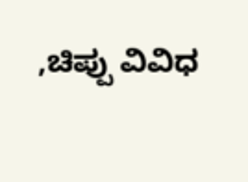,ಚಿಪ್ಪು ವಿವಿಧ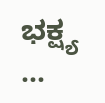ಭಕ್ಷ್ಯ  ...